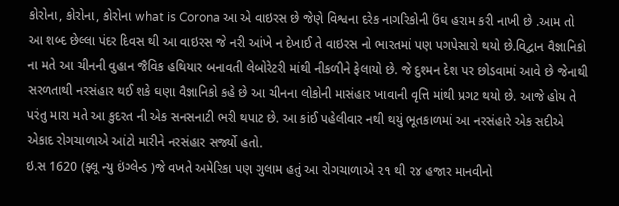કોરોના, કોરોના, કોરોના what is Corona આ એ વાઇરસ છે જેણે વિશ્વના દરેક નાગરિકોની ઉંઘ હરામ કરી નાખી છે .આમ તો આ શબ્દ છેલ્લા પંદર દિવસ થી આ વાઇરસ જે નરી આંખે ન દેખાઈ તે વાઇરસ નો ભારતમાં પણ પગપેસારો થયો છે.વિદ્વાન વૈજ્ઞાનિકો ના મતે આ ચીનની વુહાન જૈવિક હથિયાર બનાવતી લેબોરેટરી માંથી નીકળીને ફેલાયો છે. જે દુશ્મન દેશ પર છોડવામાં આવે છે જેનાથી સરળતાથી નરસંહાર થઈ શકે ઘણા વૈજ્ઞાનિકો કહે છે આ ચીનના લોકોની માસંહાર ખાવાની વૃત્તિ માંથી પ્રગટ થયો છે. આજે હોય તે પરંતુ મારા મતે આ કુદરત ની એક સનસનાટી ભરી થપાટ છે. આ કાંઈ પહેલીવાર નથી થયું ભૂતકાળમાં આ નરસંહારે એક સદીએ એકાદ રોગચાળાએ આંટો મારીને નરસંહાર સર્જ્યો હતો.
ઇ.સ 1620 (ફ્લૂ ન્યુ ઇંગ્લેન્ડ )જે વખતે અમેરિકા પણ ગુલામ હતું આ રોગચાળાએ ૨૧ થી ૨૪ હજાર માનવીનો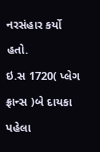નરસંહાર કર્યો હતો.
ઇ.સ 1720( પ્લેગ ફ્રાન્સ )બે દાયકા પહેલા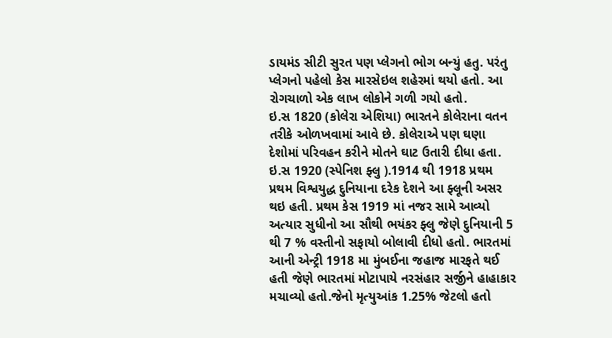ડાયમંડ સીટી સુરત પણ પ્લેગનો ભોગ બન્યું હતુ. પરંતુ પ્લેગનો પહેલો કેસ મારસેઇલ શહેરમાં થયો હતો. આ રોગચાળો એક લાખ લોકોને ગળી ગયો હતો.
ઇ.સ 1820 (કોલેરા એશિયા) ભારતને કોલેરાના વતન તરીકે ઓળખવામાં આવે છે. કોલેરાએ પણ ઘણા દેશોમાં પરિવહન કરીને મોતને ઘાટ ઉતારી દીધા હતા.
ઇ.સ 1920 (સ્પેનિશ ફ્લુ ).1914 થી 1918 પ્રથમ પ્રથમ વિશ્વયુદ્ધ દુનિયાના દરેક દેશને આ ફ્લૂની અસર થઇ હતી. પ્રથમ કેસ 1919 માં નજર સામે આવ્યો અત્યાર સુધીનો આ સૌથી ભયંકર ફ્લુ જેણે દુનિયાની 5 થી 7 % વસ્તીનો સફાયો બોલાવી દીધો હતો. ભારતમાં આની એન્ટ્રી 1918 મા મુંબઈના જહાજ મારફતે થઈ હતી જેણે ભારતમાં મોટાપાયે નરસંહાર સર્જીને હાહાકાર મચાવ્યો હતો.જેનો મૃત્યુઆંક 1.25% જેટલો હતો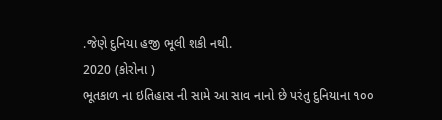.જેણે દુનિયા હજી ભૂલી શકી નથી.
2020 (કોરોના )
ભૂતકાળ ના ઇતિહાસ ની સામે આ સાવ નાનો છે પરંતુ દુનિયાના ૧૦૦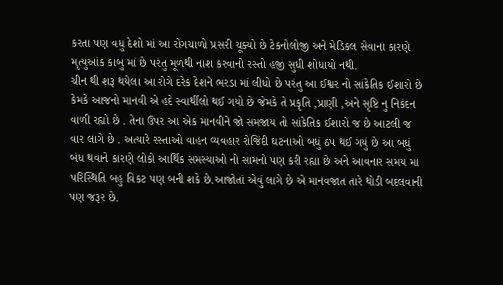કરતા પણ વધુ દેશો માં આ રોગચાળો પ્રસરી ચૂક્યો છે ટેકનોલોજી અને મેડિકલ સેવાના કારણે મૃત્યુઆંક કાબુ માં છે પરંતુ મૂળથી નાશ કરવાનો રસ્તો હજી સુધી શોધાયો નથી.
ચીન થી શરૂ થયેલા આ રોગે દરેક દેશને ભરડા માં લીધો છે પરંતુ આ ઈશ્વર નો સાંકેતિક ઈશારો છે કેમકે આજનો માનવી એ હદે સ્વાર્થીલો થઈ ગયો છે જેમકે તે પ્રકૃતિ ,પ્રાણી ,અને સૃષ્ટિ નુ નિકંદન વાળી રહ્યો છે . તેના ઉપર આ એક માનવીને જો સમજાય તો સાંકેતિક ઈશારો જ છે આટલી જ વાર લાગે છે . અત્યારે રસ્તાઓ વાહન વ્યવહાર રોજિંદી ઘટનાઓ બધું ઠપ થઈ ગયું છે આ બધું બંધ થવાને કારણે લોકો આર્થિક સમસ્યાઓ નો સામનો પણ કરી રહ્યા છે અને આવનાર સમય મા પરિસ્થિતિ બહુ વિકટ પણ બની શકે છે.આજોતાં એવું લાગે છે એ માનવજાત તારે થોડી બદલવાની પણ જરૂર છે.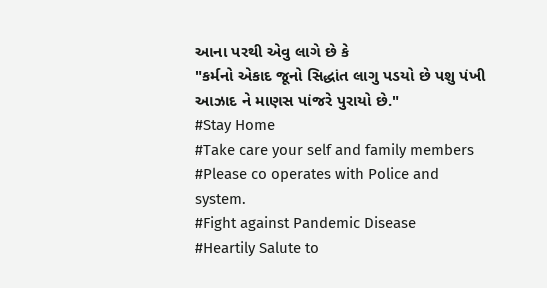આના પરથી એવુ લાગે છે કે
"કર્મનો એકાદ જૂનો સિદ્ધાંત લાગુ પડયો છે પશુ પંખી આઝાદ ને માણસ પાંજરે પુરાયો છે."
#Stay Home
#Take care your self and family members
#Please co operates with Police and system.
#Fight against Pandemic Disease
#Heartily Salute to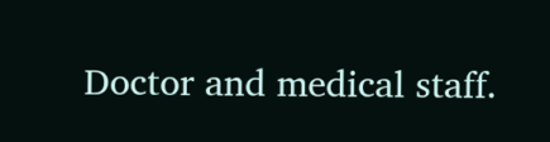Doctor and medical staff.